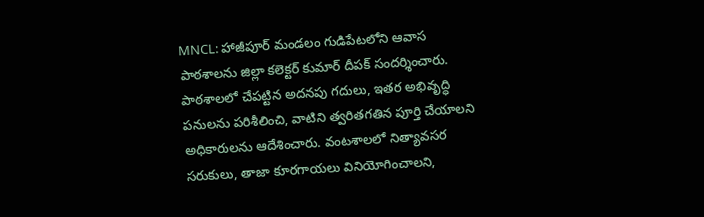MNCL: హాజీపూర్ మండలం గుడిపేటలోని ఆవాస పాఠశాలను జిల్లా కలెక్టర్ కుమార్ దీపక్ సందర్శించారు. పాఠశాలలో చేపట్టిన అదనపు గదులు, ఇతర అభివృద్ధి పనులను పరిశీలించి, వాటిని త్వరితగతిన పూర్తి చేయాలని అధికారులను ఆదేశించారు. వంటశాలలో నిత్యావసర సరుకులు, తాజా కూరగాయలు వినియోగించాలని,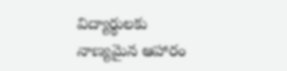విద్యార్థులకు నాణ్యమైన ఆహారం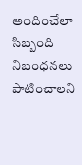అందించేలా సిబ్బంది నిబంధనలు పాటించాలని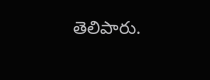తెలిపారు.